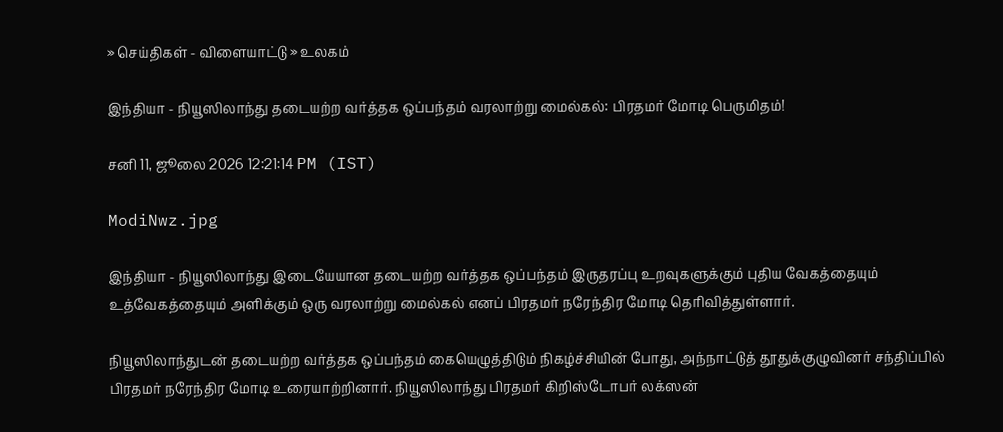» செய்திகள் - விளையாட்டு » உலகம்

இந்தியா - நியூஸிலாந்து தடையற்ற வர்த்தக ஒப்பந்தம் வரலாற்று மைல்கல்: பிரதமர் மோடி பெருமிதம்!

சனி 11, ஜூலை 2026 12:21:14 PM (IST)

ModiNwz.jpg

இந்தியா - நியூஸிலாந்து இடையேயான தடையற்ற வர்த்தக ஒப்பந்தம் இருதரப்பு உறவுகளுக்கும் புதிய வேகத்தையும் உத்வேகத்தையும் அளிக்கும் ஒரு வரலாற்று மைல்கல் எனப் பிரதமர் நரேந்திர மோடி தெரிவித்துள்ளார்.

நியூஸிலாந்துடன் தடையற்ற வர்த்தக ஒப்பந்தம் கையெழுத்திடும் நிகழ்ச்சியின் போது, அந்நாட்டுத் தூதுக்குழுவினர் சந்திப்பில் பிரதமர் நரேந்திர மோடி உரையாற்றினார். நியூஸிலாந்து பிரதமர் கிறிஸ்டோபர் லக்ஸன்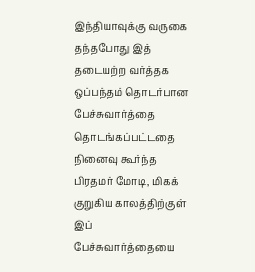இந்தியாவுக்கு வருகை தந்தபோது இத் தடையற்ற வர்த்தக ஒப்பந்தம் தொடர்பான பேச்சுவார்த்தை தொடங்கப்பட்டதை நினைவு கூர்ந்த பிரதமர் மோடி, மிகக் குறுகிய காலத்திற்குள் இப் பேச்சுவார்த்தையை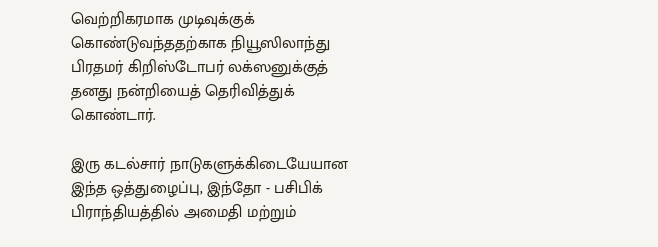வெற்றிகரமாக முடிவுக்குக் கொண்டுவந்ததற்காக நியூஸிலாந்து பிரதமர் கிறிஸ்டோபர் லக்ஸனுக்குத் தனது நன்றியைத் தெரிவித்துக் கொண்டார்.

இரு கடல்சார் நாடுகளுக்கிடையேயான இந்த ஒத்துழைப்பு, இந்தோ - பசிபிக் பிராந்தியத்தில் அமைதி மற்றும்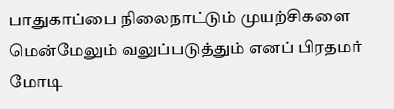பாதுகாப்பை நிலைநாட்டும் முயற்சிகளை மென்மேலும் வலுப்படுத்தும் எனப் பிரதமர் மோடி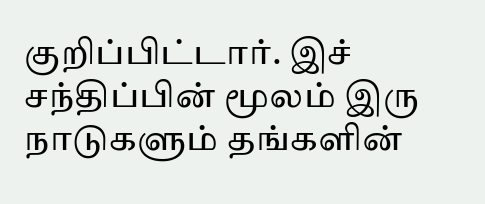குறிப்பிட்டார். இச் சந்திப்பின் மூலம் இரு நாடுகளும் தங்களின்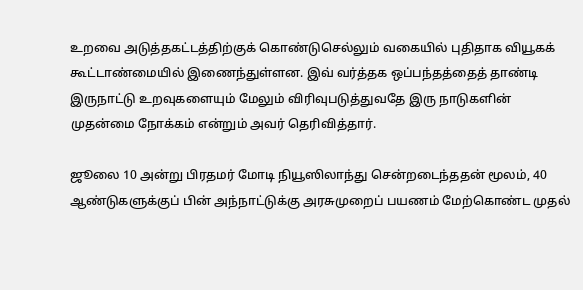உறவை அடுத்தகட்டத்திற்குக் கொண்டுசெல்லும் வகையில் புதிதாக வியூகக் கூட்டாண்மையில் இணைந்துள்ளன. இவ் வர்த்தக ஒப்பந்தத்தைத் தாண்டி இருநாட்டு உறவுகளையும் மேலும் விரிவுபடுத்துவதே இரு நாடுகளின் முதன்மை நோக்கம் என்றும் அவர் தெரிவித்தார்.

ஜூலை 10 அன்று பிரதமர் மோடி நியூஸிலாந்து சென்றடைந்ததன் மூலம், 40 ஆண்டுகளுக்குப் பின் அந்நாட்டுக்கு அரசுமுறைப் பயணம் மேற்கொண்ட முதல்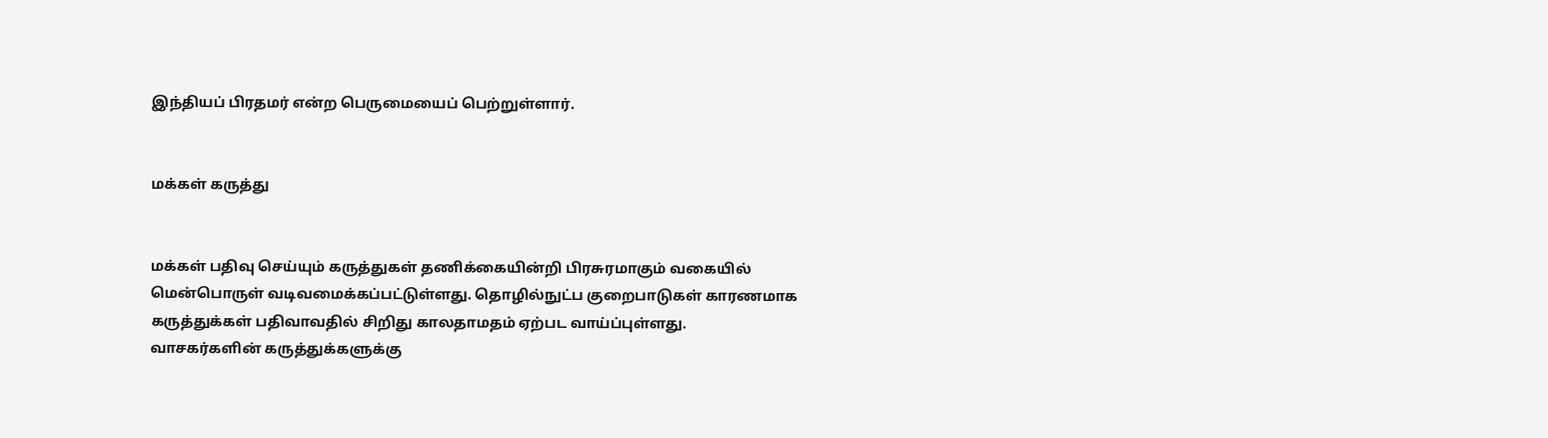இந்தியப் பிரதமர் என்ற பெருமையைப் பெற்றுள்ளார்.


மக்கள் கருத்து


மக்கள் பதிவு செய்யும் கருத்துகள் தணிக்கையின்றி பிரசுரமாகும் வகையில் மென்பொருள் வடிவமைக்கப்பட்டுள்ளது. தொழில்நுட்ப குறைபாடுகள் காரணமாக கருத்துக்கள் பதிவாவதில் சிறிது காலதாமதம் ஏற்பட வாய்ப்புள்ளது. வாசகர்களின் கருத்துக்களுக்கு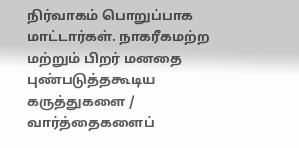நிர்வாகம் பொறுப்பாக மாட்டார்கள். நாகரீகமற்ற மற்றும் பிறர் மனதை புண்படுத்தகூடிய கருத்துகளை / வார்த்தைகளைப்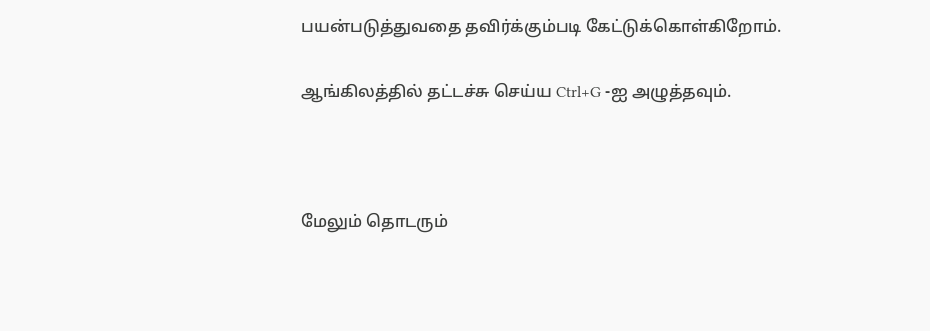பயன்படுத்துவதை தவிர்க்கும்படி கேட்டுக்கொள்கிறோம்.

ஆங்கிலத்தில் தட்டச்சு செய்ய Ctrl+G -ஐ அழுத்தவும்.



மேலும் தொடரும்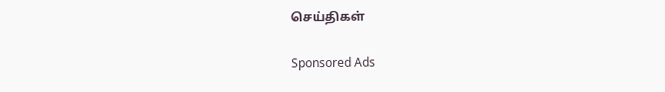செய்திகள்

Sponsored Ads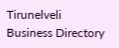Tirunelveli Business Directory